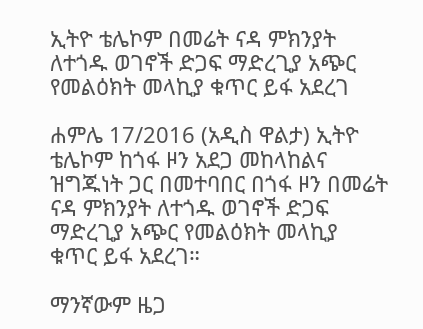ኢትዮ ቴሌኮም በመሬት ናዳ ምክንያት ለተጎዱ ወገኖች ድጋፍ ማድረጊያ አጭር የመልዕክት መላኪያ ቁጥር ይፋ አደረገ

ሐምሌ 17/2016 (አዲስ ዋልታ) ኢትዮ ቴሌኮም ከጎፋ ዞን አደጋ መከላከልና ዝግጁነት ጋር በመተባበር በጎፋ ዞን በመሬት ናዳ ምክንያት ለተጎዱ ወገኖች ድጋፍ ማድረጊያ አጭር የመልዕክት መላኪያ ቁጥር ይፋ አደረገ።

ማንኛውም ዜጋ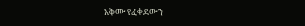አቅሙ የፈቀደውን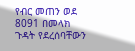የብር መጠን ወደ 8091 በመላክ ጉዳት የደረሰባቸውን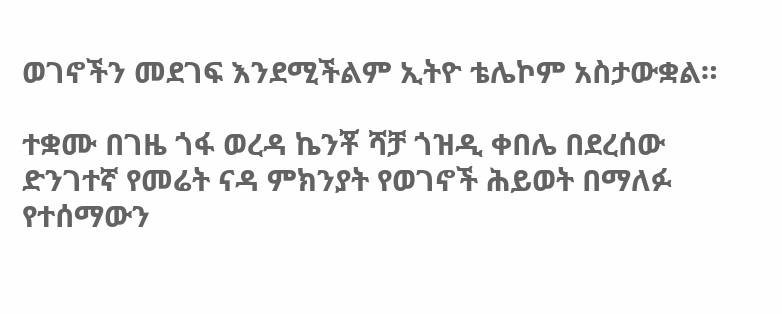ወገኖችን መደገፍ እንደሚችልም ኢትዮ ቴሌኮም አስታውቋል።

ተቋሙ በገዜ ጎፋ ወረዳ ኬንቾ ሻቻ ጎዝዲ ቀበሌ በደረሰው ድንገተኛ የመሬት ናዳ ምክንያት የወገኖች ሕይወት በማለፉ የተሰማውን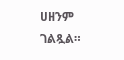ሀዘንም ገልጿል።